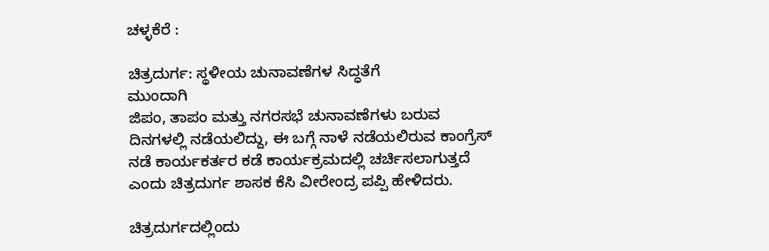ಚಳ್ಳಕೆರೆ :

ಚಿತ್ರದುರ್ಗ: ಸ್ಥಳೀಯ ಚುನಾವಣೆಗಳ ಸಿದ್ಧತೆಗೆ
ಮುಂದಾಗಿ
ಜಿಪಂ, ತಾಪಂ ಮತ್ತು ನಗರಸಭೆ ಚುನಾವಣೆಗಳು ಬರುವ
ದಿನಗಳಲ್ಲಿ ನಡೆಯಲಿದ್ದು, ಈ ಬಗ್ಗೆ ನಾಳೆ ನಡೆಯಲಿರುವ ಕಾಂಗ್ರೆಸ್
ನಡೆ ಕಾರ್ಯಕರ್ತರ ಕಡೆ ಕಾರ್ಯಕ್ರಮದಲ್ಲಿ ಚರ್ಚಿಸಲಾಗುತ್ತದೆ
ಎಂದು ಚಿತ್ರದುರ್ಗ ಶಾಸಕ ಕೆಸಿ ವೀರೇಂದ್ರ ಪಪ್ಪಿ ಹೇಳಿದರು.

ಚಿತ್ರದುರ್ಗದಲ್ಲಿಂದು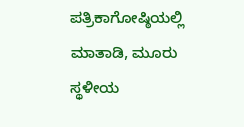ಪತ್ರಿಕಾಗೋಷ್ಠಿಯಲ್ಲಿ ಮಾತಾಡಿ, ಮೂರು
ಸ್ಥಳೀಯ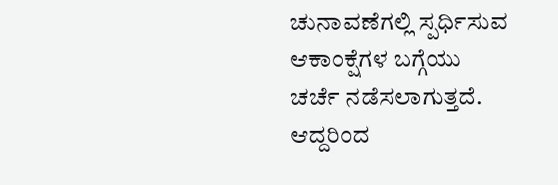ಚುನಾವಣೆಗಲ್ಲಿ ಸ್ಪರ್ಧಿಸುವ ಆಕಾಂಕ್ಷೆಗಳ ಬಗ್ಗೆಯು
ಚರ್ಚೆ ನಡೆಸಲಾಗುತ್ತದೆ. ಆದ್ದರಿಂದ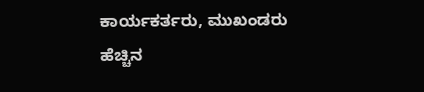ಕಾರ್ಯಕರ್ತರು, ಮುಖಂಡರು
ಹೆಚ್ಚಿನ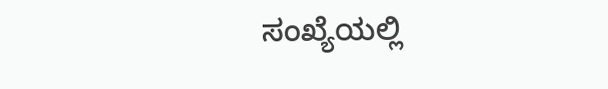ಸಂಖ್ಯೆಯಲ್ಲಿ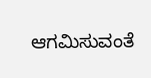ಆಗಮಿಸುವಂತೆ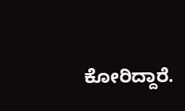ಕೋರಿದ್ದಾರೆ.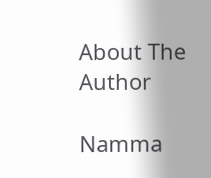About The Author

Namma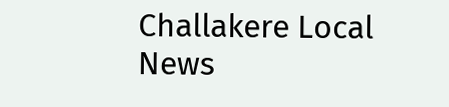Challakere Local News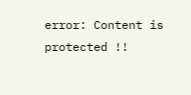error: Content is protected !!